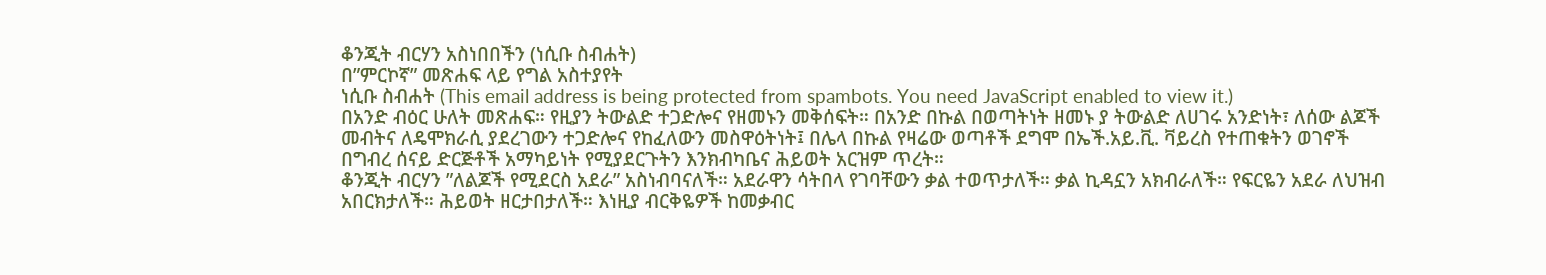ቆንጂት ብርሃን አስነበበችን (ነሲቡ ስብሐት)
በ”ምርኮኛ” መጽሐፍ ላይ የግል አስተያየት
ነሲቡ ስብሐት (This email address is being protected from spambots. You need JavaScript enabled to view it.)
በአንድ ብዕር ሁለት መጽሐፍ። የዚያን ትውልድ ተጋድሎና የዘመኑን መቅሰፍት። በአንድ በኩል በወጣትነት ዘመኑ ያ ትውልድ ለሀገሩ አንድነት፣ ለሰው ልጆች መብትና ለዴሞክራሲ ያደረገውን ተጋድሎና የከፈለውን መስዋዕትነት፤ በሌላ በኩል የዛሬው ወጣቶች ደግሞ በኤች.አይ.ቪ. ቫይረስ የተጠቁትን ወገኖች በግብረ ሰናይ ድርጅቶች አማካይነት የሚያደርጉትን እንክብካቤና ሕይወት አርዝም ጥረት።
ቆንጂት ብርሃን ”ለልጆች የሚደርስ አደራ” አስነብባናለች። አደራዋን ሳትበላ የገባቸውን ቃል ተወጥታለች። ቃል ኪዳኗን አክብራለች። የፍርዬን አደራ ለህዝብ አበርክታለች። ሕይወት ዘርታበታለች። እነዚያ ብርቅዬዎች ከመቃብር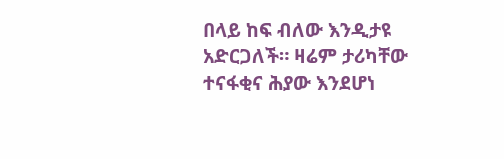በላይ ከፍ ብለው እንዲታዩ አድርጋለች። ዛሬም ታሪካቸው ተናፋቂና ሕያው እንደሆነ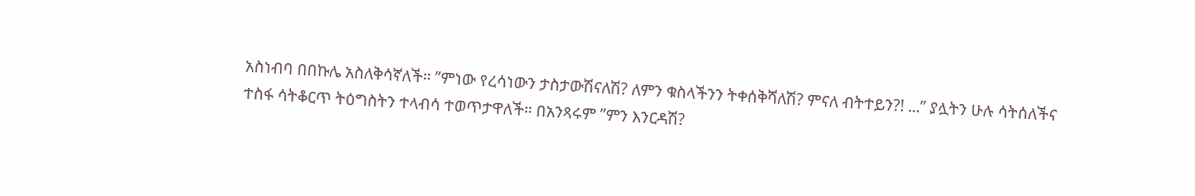አስነብባ በበኩሌ አስለቅሳኛለች። ”ምነው የረሳነውን ታስታውሽናለሽ? ለምን ቁስላችንን ትቀሰቅሻለሽ? ምናለ ብትተይን?! ...” ያሏትን ሁሉ ሳትሰለችና ተስፋ ሳትቆርጥ ትዕግስትን ተላብሳ ተወጥታዋለች። በአንጻሩም ”ምን እንርዳሽ?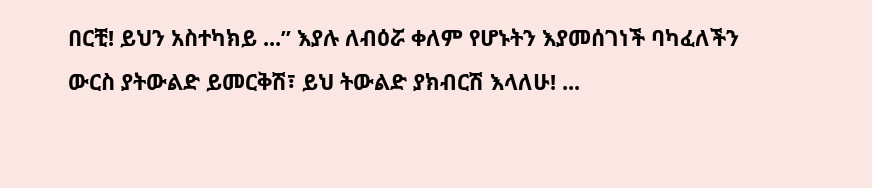በርቺ! ይህን አስተካክይ ...” እያሉ ለብዕሯ ቀለም የሆኑትን እያመሰገነች ባካፈለችን ውርስ ያትውልድ ይመርቅሽ፣ ይህ ትውልድ ያክብርሽ እላለሁ! ...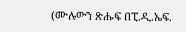(ሙሉውን ጽሑፍ በፒ.ዲ.ኤፍ.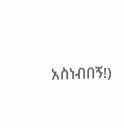አስነብበኝ!)